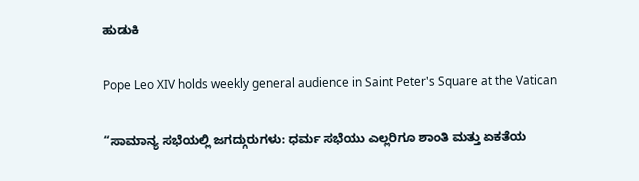ಹುಡುಕಿ

Pope Leo XIV holds weekly general audience in Saint Peter's Square at the Vatican

“ಸಾಮಾನ್ಯ ಸಭೆಯಲ್ಲಿ ಜಗದ್ಗುರುಗಳು: ಧರ್ಮ ಸಭೆಯು ಎಲ್ಲರಿಗೂ ಶಾಂತಿ ಮತ್ತು ಏಕತೆಯ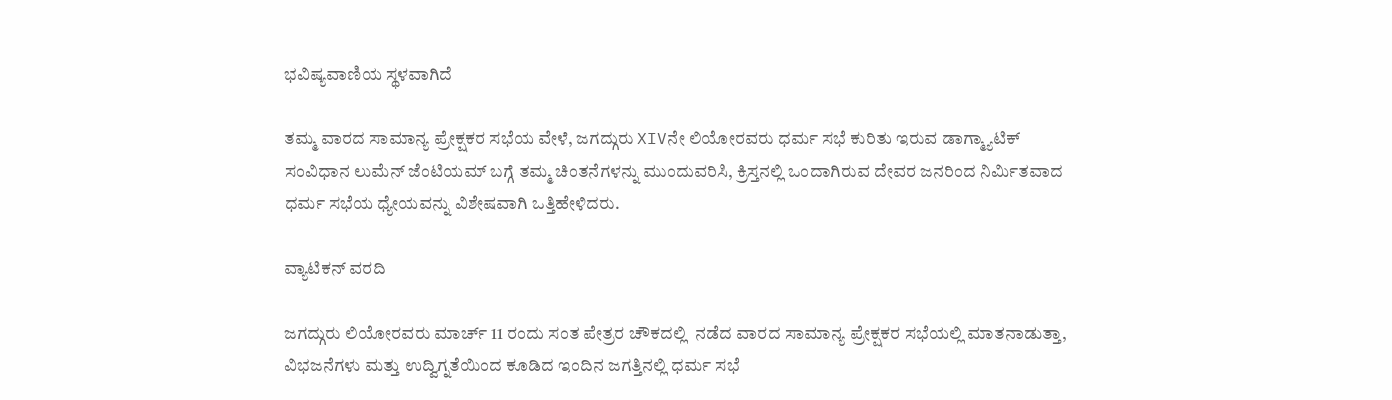ಭವಿಷ್ಯವಾಣಿಯ ಸ್ಥಳವಾಗಿದೆ

ತಮ್ಮ ವಾರದ ಸಾಮಾನ್ಯ ಪ್ರೇಕ್ಷಕರ ಸಭೆಯ ವೇಳೆ, ಜಗದ್ಗುರು XIVನೇ ಲಿಯೋರವರು ಧರ್ಮ ಸಭೆ ಕುರಿತು ಇರುವ ಡಾಗ್ಮ್ಯಾಟಿಕ್ ಸಂವಿಧಾನ ಲುಮೆನ್ ಜೆಂಟಿಯಮ್ ಬಗ್ಗೆ ತಮ್ಮ ಚಿಂತನೆಗಳನ್ನು ಮುಂದುವರಿಸಿ, ಕ್ರಿಸ್ತನಲ್ಲಿ ಒಂದಾಗಿರುವ ದೇವರ ಜನರಿಂದ ನಿರ್ಮಿತವಾದ ಧರ್ಮ ಸಭೆಯ ಧ್ಯೇಯವನ್ನು ವಿಶೇಷವಾಗಿ ಒತ್ತಿಹೇಳಿದರು.

ವ್ಯಾಟಿಕನ್ ವರದಿ

ಜಗದ್ಗುರು ಲಿಯೋರವರು ಮಾರ್ಚ್ 11 ರಂದು ಸಂತ ಪೇತ್ರರ ಚೌಕದಲ್ಲಿ  ನಡೆದ ವಾರದ ಸಾಮಾನ್ಯ ಪ್ರೇಕ್ಷಕರ ಸಭೆಯಲ್ಲಿ ಮಾತನಾಡುತ್ತಾ, ವಿಭಜನೆಗಳು ಮತ್ತು ಉದ್ವಿಗ್ನತೆಯಿಂದ ಕೂಡಿದ ಇಂದಿನ ಜಗತ್ತಿನಲ್ಲಿ ಧರ್ಮ ಸಭೆ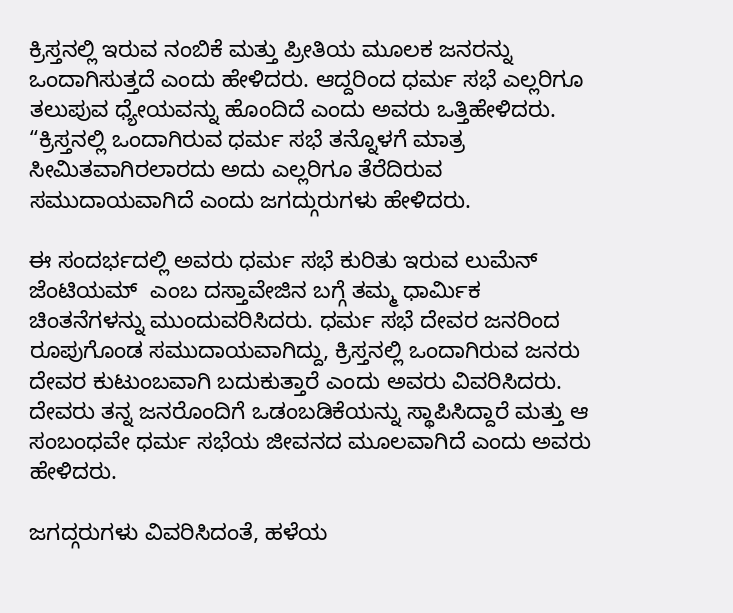ಕ್ರಿಸ್ತನಲ್ಲಿ ಇರುವ ನಂಬಿಕೆ ಮತ್ತು ಪ್ರೀತಿಯ ಮೂಲಕ ಜನರನ್ನು ಒಂದಾಗಿಸುತ್ತದೆ ಎಂದು ಹೇಳಿದರು. ಆದ್ದರಿಂದ ಧರ್ಮ ಸಭೆ ಎಲ್ಲರಿಗೂ ತಲುಪುವ ಧ್ಯೇಯವನ್ನು ಹೊಂದಿದೆ ಎಂದು ಅವರು ಒತ್ತಿಹೇಳಿದರು. “ಕ್ರಿಸ್ತನಲ್ಲಿ ಒಂದಾಗಿರುವ ಧರ್ಮ ಸಭೆ ತನ್ನೊಳಗೆ ಮಾತ್ರ ಸೀಮಿತವಾಗಿರಲಾರದು ಅದು ಎಲ್ಲರಿಗೂ ತೆರೆದಿರುವ ಸಮುದಾಯವಾಗಿದೆ ಎಂದು ಜಗದ್ಗುರುಗಳು ಹೇಳಿದರು.

ಈ ಸಂದರ್ಭದಲ್ಲಿ ಅವರು ಧರ್ಮ ಸಭೆ ಕುರಿತು ಇರುವ ಲುಮೆನ್ ಜೆಂಟಿಯಮ್  ಎಂಬ ದಸ್ತಾವೇಜಿನ ಬಗ್ಗೆ ತಮ್ಮ ಧಾರ್ಮಿಕ ಚಿಂತನೆಗಳನ್ನು ಮುಂದುವರಿಸಿದರು. ಧರ್ಮ ಸಭೆ ದೇವರ ಜನರಿಂದ ರೂಪುಗೊಂಡ ಸಮುದಾಯವಾಗಿದ್ದು, ಕ್ರಿಸ್ತನಲ್ಲಿ ಒಂದಾಗಿರುವ ಜನರು ದೇವರ ಕುಟುಂಬವಾಗಿ ಬದುಕುತ್ತಾರೆ ಎಂದು ಅವರು ವಿವರಿಸಿದರು. ದೇವರು ತನ್ನ ಜನರೊಂದಿಗೆ ಒಡಂಬಡಿಕೆಯನ್ನು ಸ್ಥಾಪಿಸಿದ್ದಾರೆ ಮತ್ತು ಆ ಸಂಬಂಧವೇ ಧರ್ಮ ಸಭೆಯ ಜೀವನದ ಮೂಲವಾಗಿದೆ ಎಂದು ಅವರು ಹೇಳಿದರು.

ಜಗದ್ಗರುಗಳು ವಿವರಿಸಿದಂತೆ, ಹಳೆಯ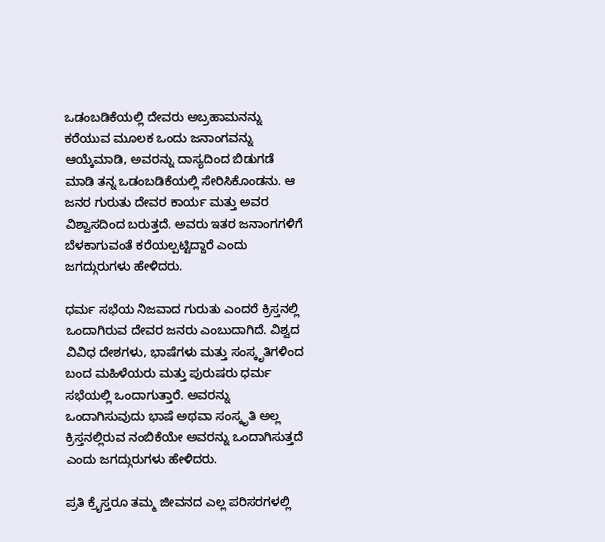ಒಡಂಬಡಿಕೆಯಲ್ಲಿ ದೇವರು ಅಬ್ರಹಾಮನನ್ನು ಕರೆಯುವ ಮೂಲಕ ಒಂದು ಜನಾಂಗವನ್ನು ಆಯ್ಕೆಮಾಡಿ, ಅವರನ್ನು ದಾಸ್ಯದಿಂದ ಬಿಡುಗಡೆ ಮಾಡಿ ತನ್ನ ಒಡಂಬಡಿಕೆಯಲ್ಲಿ ಸೇರಿಸಿಕೊಂಡನು. ಆ ಜನರ ಗುರುತು ದೇವರ ಕಾರ್ಯ ಮತ್ತು ಅವರ ವಿಶ್ವಾಸದಿಂದ ಬರುತ್ತದೆ. ಅವರು ಇತರ ಜನಾಂಗಗಳಿಗೆ ಬೆಳಕಾಗುವಂತೆ ಕರೆಯಲ್ಪಟ್ಟಿದ್ದಾರೆ ಎಂದು ಜಗದ್ಗುರುಗಳು ಹೇಳಿದರು.

ಧರ್ಮ ಸಭೆಯ ನಿಜವಾದ ಗುರುತು ಎಂದರೆ ಕ್ರಿಸ್ತನಲ್ಲಿ ಒಂದಾಗಿರುವ ದೇವರ ಜನರು ಎಂಬುದಾಗಿದೆ. ವಿಶ್ವದ ವಿವಿಧ ದೇಶಗಳು, ಭಾಷೆಗಳು ಮತ್ತು ಸಂಸ್ಕೃತಿಗಳಿಂದ ಬಂದ ಮಹಿಳೆಯರು ಮತ್ತು ಪುರುಷರು ಧರ್ಮ ಸಭೆಯಲ್ಲಿ ಒಂದಾಗುತ್ತಾರೆ. ಅವರನ್ನು ಒಂದಾಗಿಸುವುದು ಭಾಷೆ ಅಥವಾ ಸಂಸ್ಕೃತಿ ಅಲ್ಲ ಕ್ರಿಸ್ತನಲ್ಲಿರುವ ನಂಬಿಕೆಯೇ ಅವರನ್ನು ಒಂದಾಗಿಸುತ್ತದೆ ಎಂದು ಜಗದ್ಗುರುಗಳು ಹೇಳಿದರು.

ಪ್ರತಿ ಕ್ರೈಸ್ತರೂ ತಮ್ಮ ಜೀವನದ ಎಲ್ಲ ಪರಿಸರಗಳಲ್ಲಿ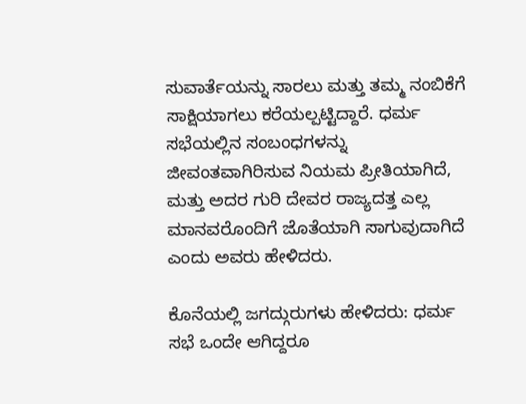ಸುವಾರ್ತೆಯನ್ನು ಸಾರಲು ಮತ್ತು ತಮ್ಮ ನಂಬಿಕೆಗೆ ಸಾಕ್ಷಿಯಾಗಲು ಕರೆಯಲ್ಪಟ್ಟಿದ್ದಾರೆ. ಧರ್ಮ ಸಭೆಯಲ್ಲಿನ ಸಂಬಂಧಗಳನ್ನು ಜೀವಂತವಾಗಿರಿಸುವ ನಿಯಮ ಪ್ರೀತಿಯಾಗಿದೆ, ಮತ್ತು ಅದರ ಗುರಿ ದೇವರ ರಾಜ್ಯದತ್ತ ಎಲ್ಲ ಮಾನವರೊಂದಿಗೆ ಜೊತೆಯಾಗಿ ಸಾಗುವುದಾಗಿದೆ ಎಂದು ಅವರು ಹೇಳಿದರು.

ಕೊನೆಯಲ್ಲಿ ಜಗದ್ಗುರುಗಳು ಹೇಳಿದರು: ಧರ್ಮ ಸಭೆ ಒಂದೇ ಆಗಿದ್ದರೂ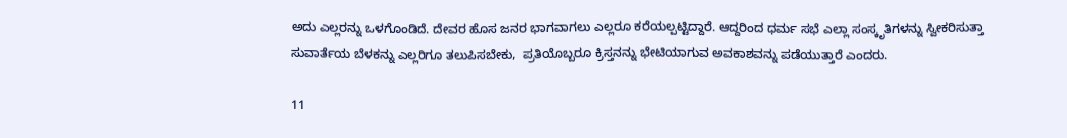ಅದು ಎಲ್ಲರನ್ನು ಒಳಗೊಂಡಿದೆ. ದೇವರ ಹೊಸ ಜನರ ಭಾಗವಾಗಲು ಎಲ್ಲರೂ ಕರೆಯಲ್ಪಟ್ಟಿದ್ದಾರೆ. ಆದ್ದರಿಂದ ಧರ್ಮ ಸಭೆ ಎಲ್ಲಾ ಸಂಸ್ಕೃತಿಗಳನ್ನು ಸ್ವೀಕರಿಸುತ್ತಾ ಸುವಾರ್ತೆಯ ಬೆಳಕನ್ನು ಎಲ್ಲರಿಗೂ ತಲುಪಿಸಬೇಕು,  ಪ್ರತಿಯೊಬ್ಬರೂ ಕ್ರಿಸ್ತನನ್ನು ಭೇಟಿಯಾಗುವ ಅವಕಾಶವನ್ನು ಪಡೆಯುತ್ತಾರೆ ಎಂದರು.

11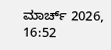ಮಾರ್ಚ್ 2026, 16:52